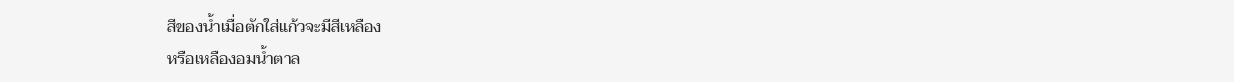สีของน้ำเมื่อตักใส่แก้วจะมีสีเหลือง
หรือเหลืองอมน้ำตาล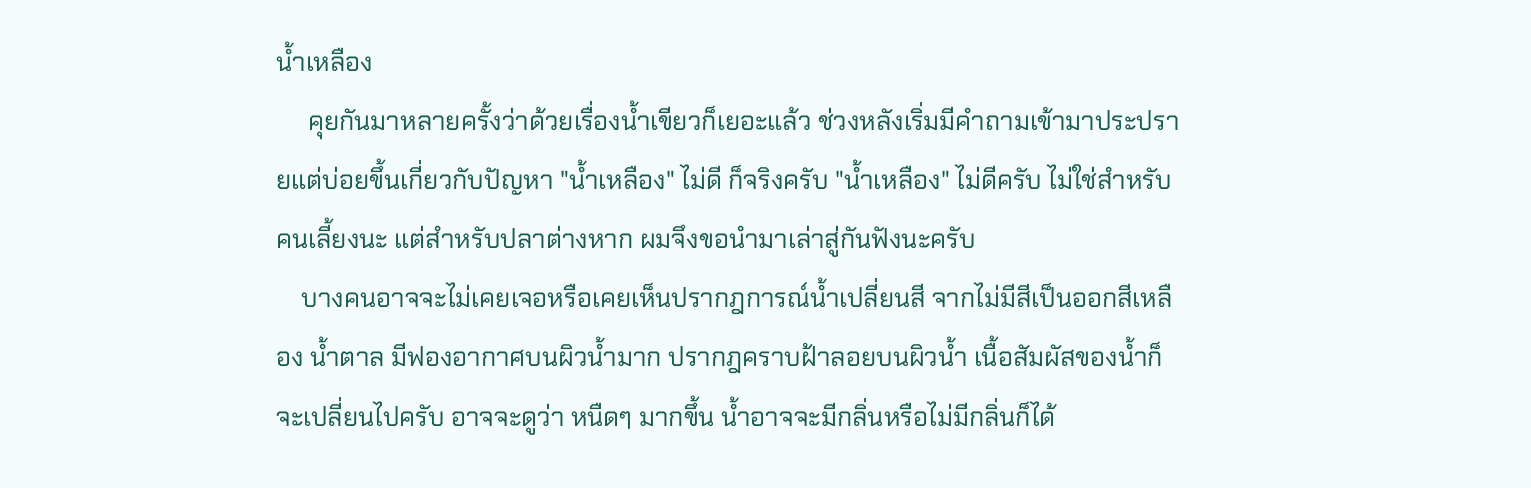น้ำเหลือง
     คุยกันมาหลายครั้งว่าด้วยเรื่องน้ำเขียวก็เยอะแล้ว ช่วงหลังเริ่มมีคำถามเข้ามาประปรายแต่บ่อยขึ้นเกี่ยวกับปัญหา "น้ำเหลือง" ไม่ดี ก็จริงครับ "น้ำเหลือง" ไม่ดีครับ ไม่ใช่สำหรับคนเลี้ยงนะ แต่สำหรับปลาต่างหาก ผมจึงขอนำมาเล่าสู่กันฟังนะครับ
    บางคนอาจจะไม่เคยเจอหรือเคยเห็นปรากฎการณ์น้ำเปลี่ยนสี จากไม่มีสีเป็นออกสีเหลือง น้ำตาล มีฟองอากาศบนผิวน้ำมาก ปรากฎคราบฝ้าลอยบนผิวน้ำ เนื้อสัมผัสของน้ำก็จะเปลี่ยนไปครับ อาจจะดูว่า หนืดๆ มากขึ้น น้ำอาจจะมีกลิ่นหรือไม่มีกลิ่นก็ได้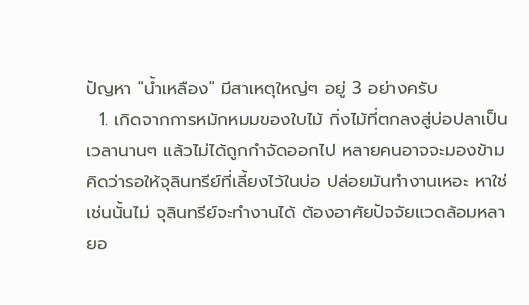ปัญหา "น้ำเหลือง" มีสาเหตุใหญ่ๆ อยู่ 3 อย่างครับ
  1. เกิดจากการหมักหมมของใบไม้ กิ่งไม้ที่ตกลงสู่บ่อปลาเป็นเวลานานๆ แล้วไม่ได้ถูกกำจัดออกไป หลายคนอาจจะมองข้ามคิดว่ารอให้จุลินทรีย์ที่เลี้ยงไว้ในบ่อ ปล่อยมันทำงานเหอะ หาใช่เช่นนั้นไม่ จุลินทรีย์จะทำงานได้ ต้องอาศัยปัจจัยแวดล้อมหลายอ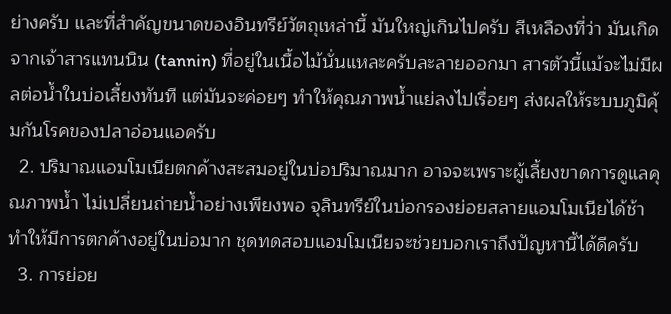ย่างครับ และที่สำคัญขนาดของอินทรีย์วัตถุเหล่านี้ มันใหญ่เกินไปครับ สีเหลืองที่ว่า มันเกิดจากเจ้าสารแทนนิน (tannin) ที่อยู่ในเนื้อไม้นั่นแหละครับละลายออกมา สารตัวนี้แม้จะไม่มีผลต่อน้ำในบ่อเลี้ยงทันที แต่มันจะค่อยๆ ทำให้คุณภาพน้ำแย่ลงไปเรื่อยๆ ส่งผลให้ระบบภูมิคุ้มกันโรคของปลาอ่อนแอครับ
  2. ปริมาณแอมโมเนียตกค้างสะสมอยู่ในบ่อปริมาณมาก อาจจะเพราะผู้เลี้ยงขาดการดูแลคุณภาพน้ำ ไม่เปลี่ยนถ่ายน้ำอย่างเพียงพอ จุลินทรีย์ในบ่อกรองย่อยสลายแอมโมเนียได้ช้า ทำให้มีการตกค้างอยู่ในบ่อมาก ชุดทดสอบแอมโมเนียจะช่วยบอกเราถึงปัญหานี้ได้ดีครับ
  3. การย่อย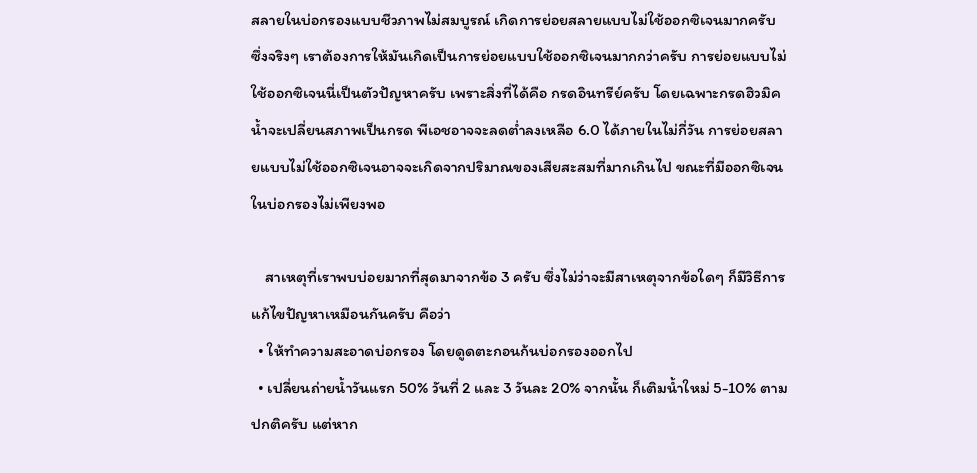สลายในบ่อกรองแบบชีวภาพไม่สมบูรณ์ เกิดการย่อยสลายแบบไม่ใช้ออกซิเจนมากครับ ซึ่งจริงๆ เราต้องการให้มันเกิดเป็นการย่อยแบบใช้ออกซิเจนมากกว่าครับ การย่อยแบบไม่ใช้ออกซิเจนนี่เป็นตัวปัญหาครับ เพราะสิ่งที่ได้คือ กรดอินทรีย์ครับ โดยเฉพาะกรดฮิวมิค น้ำจะเปลี่ยนสภาพเป็นกรด พีเอชอาจจะลดต่ำลงเหลือ 6.0 ได้ภายในไม่กี่วัน การย่อยสลายแบบไม่ใช้ออกซิเจนอาจจะเกิดจากปริมาณของเสียสะสมที่มากเกินไป ขณะที่มีออกซิเจนในบ่อกรองไม่เพียงพอ

    สาเหตุที่เราพบบ่อยมากที่สุดมาจากข้อ 3 ครับ ซึ่งไม่ว่าจะมีสาเหตุจากข้อใดๆ ก็มีวิธีการแก้ไขปัญหาเหมือนกันครับ คือว่า
  • ให้ทำความสะอาดบ่อกรอง โดยดูดตะกอนก้นบ่อกรองออกไป
  • เปลี่ยนถ่ายน้ำวันแรก 50% วันที่ 2 และ 3 วันละ 20% จากนั้น ก็เติมน้ำใหม่ 5-10% ตามปกติครับ แต่หาก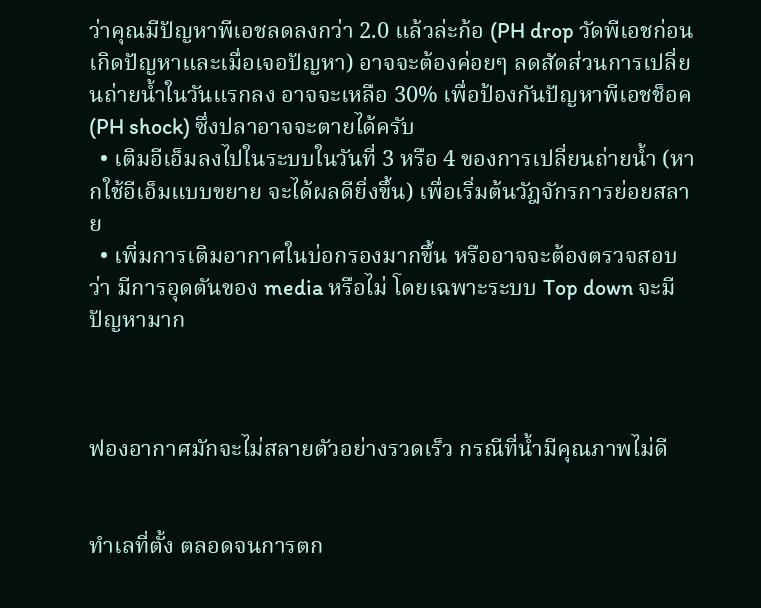ว่าคุณมีปัญหาพีเอชลดลงกว่า 2.0 แล้วล่ะก้อ (PH drop วัดพีเอชก่อนเกิดปัญหาและเมื่อเจอปัญหา) อาจจะต้องค่อยๆ ลดสัดส่วนการเปลี่ยนถ่ายน้ำในวันแรกลง อาจจะเหลือ 30% เพื่อป้องกันปัญหาพีเอชช็อค (PH shock) ซึ่งปลาอาจจะตายได้ครับ
  • เติมอีเอ็มลงไปในระบบในวันที่ 3 หรือ 4 ของการเปลี่ยนถ่ายน้ำ (หากใช้อีเอ็มแบบขยาย จะได้ผลดียิ่งขึ้น) เพื่อเริ่มต้นวัฎจักรการย่อยสลาย
  • เพิ่มการเติมอากาศในบ่อกรองมากขึ้น หรืออาจจะต้องตรวจสอบว่า มีการอุดตันของ media หรือไม่ โดยเฉพาะระบบ Top down จะมีปัญหามาก



ฟองอากาศมักจะไม่สลายตัวอย่างรวดเร็ว กรณีที่น้ำมีคุณภาพไม่ดี


ทำเลที่ตั้ง ตลอดจนการตก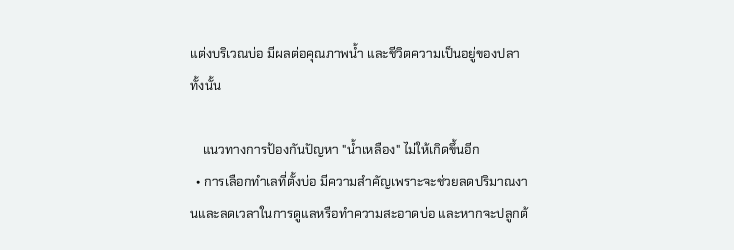แต่งบริเวณบ่อ มีผลต่อคุณภาพน้ำ และชีวิตความเป็นอยู่ของปลาทั้งนั้น

    แนวทางการป้องกันปัญหา "น้ำเหลือง" ไม่ให้เกิดขึ้นอีก
  • การเลือกทำเลที่ตั้งบ่อ มีความสำคัญเพราะจะช่วยลดปริมาณงานและลดเวลาในการดูแลหรือทำความสะอาดบ่อ และหากจะปลูกต้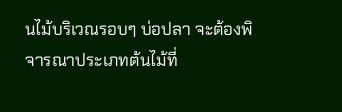นไม้บริเวณรอบๆ บ่อปลา จะต้องพิจารณาประเภทต้นไม้ที่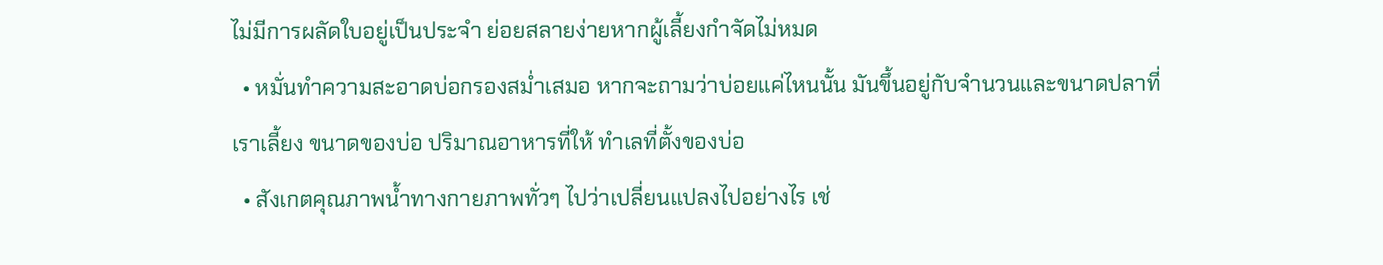ไม่มีการผลัดใบอยู่เป็นประจำ ย่อยสลายง่ายหากผู้เลี้ยงกำจัดไม่หมด
  • หมั่นทำความสะอาดบ่อกรองสม่ำเสมอ หากจะถามว่าบ่อยแค่ไหนนั้น มันขึ้นอยู่กับจำนวนและขนาดปลาที่เราเลี้ยง ขนาดของบ่อ ปริมาณอาหารที่ให้ ทำเลที่ตั้งของบ่อ
  • สังเกตคุณภาพน้ำทางกายภาพทั่วๆ ไปว่าเปลี่ยนแปลงไปอย่างไร เช่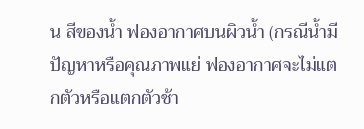น สีของน้ำ ฟองอากาศบนผิวน้ำ (กรณีน้ำมีปัญหาหรือคุณภาพแย่ ฟองอากาศจะไม่แตกตัวหรือแตกตัวช้า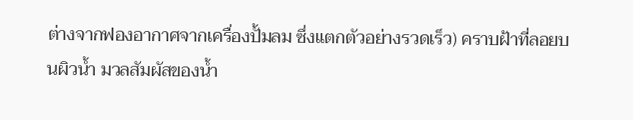ต่างจากฟองอากาศจากเครื่องปั้มลม ซึ่งแตกตัวอย่างรวดเร็ว) คราบฝ้าที่ลอยบนผิวน้ำ มวลสัมผัสของน้ำ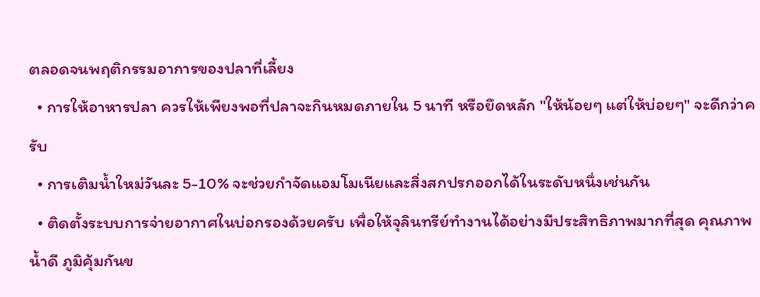ตลอดจนพฤติกรรมอาการของปลาที่เลี้ยง
  • การให้อาหารปลา ควรให้เพียงพอที่ปลาจะกินหมดภายใน 5 นาที หรือยึดหลัก "ให้น้อยๆ แต่ให้บ่อยๆ" จะดีกว่าครับ
  • การเติมน้ำใหม่วันละ 5-10% จะช่วยกำจัดแอมโมเนียและสิ่งสกปรกออกได้ในระดับหนึ่งเช่นกัน
  • ติดตั้งระบบการจ่ายอากาศในบ่อกรองด้วยครับ เพื่อให้จุลินทรีย์ทำงานได้อย่างมีประสิทธิภาพมากที่สุด คุณภาพน้ำดี ภูมิคุ้มกันข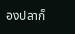องปลาก็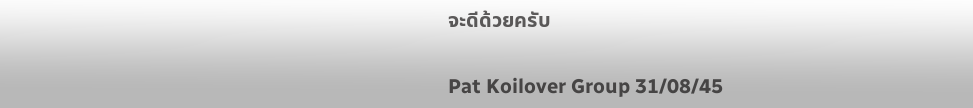จะดีด้วยครับ

Pat Koilover Group 31/08/45